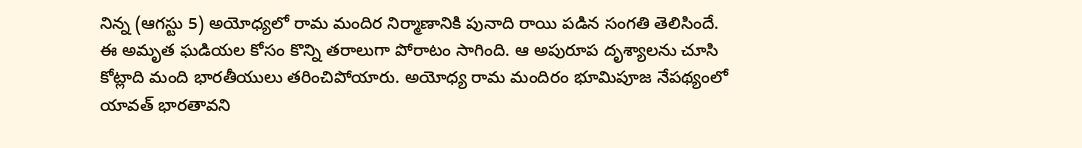నిన్న (ఆగస్టు 5) అయోధ్యలో రామ మందిర నిర్మాణానికి పునాది రాయి పడిన సంగతి తెలిసిందే. ఈ అమృత ఘడియల కోసం కొన్ని తరాలుగా పోరాటం సాగింది. ఆ అపురూప దృశ్యాలను చూసి కోట్లాది మంది భారతీయులు తరించిపోయారు. అయోధ్య రామ మందిరం భూమిపూజ నేపథ్యంలో యావత్ భారతావని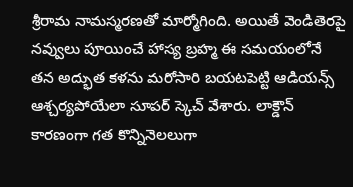శ్రీరామ నామస్మరణతో మార్మోగింది. అయితే వెండితెరపై నవ్వులు పూయించే హాస్య బ్రహ్మ ఈ సమయంలోనే తన అద్భుత కళను మరోసారి బయటపెట్టి ఆడియన్స్ ఆశ్చర్యపోయేలా సూపర్ స్కెచ్ వేశారు. లాక్డౌన్ కారణంగా గత కొన్నినెలలుగా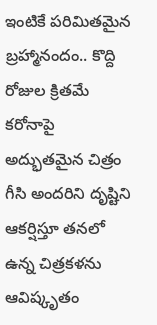ఇంటికే పరిమితమైన బ్రహ్మానందం.. కొద్ది రోజుల క్రితమే కరోనాపై అద్భుతమైన చిత్రం గీసి అందరిని దృష్టిని ఆకర్షిస్తూ తనలో ఉన్న చిత్రకళను ఆవిష్కృతం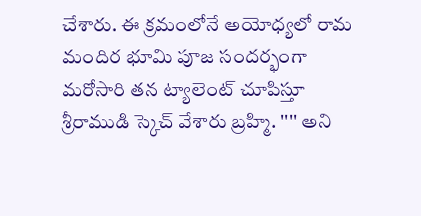చేశారు. ఈ క్రమంలోనే అయోధ్యలో రామ మందిర భూమి పూజ సందర్భంగా మరోసారి తన ట్యాలెంట్ చూపిస్తూ శ్రీరాముడి స్కెచ్ వేశారు బ్రహ్మి. '''' అని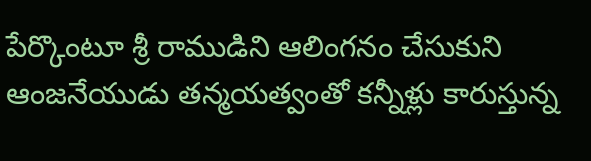పేర్కొంటూ శ్రీ రాముడిని ఆలింగనం చేసుకుని ఆంజనేయుడు తన్మయత్వంతో కన్నీళ్లు కారుస్తున్న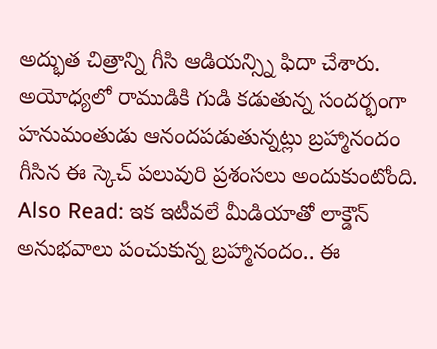అద్భుత చిత్రాన్ని గీసి ఆడియన్స్ని ఫిదా చేశారు. అయోధ్యలో రాముడికి గుడి కడుతున్న సందర్భంగా హనుమంతుడు ఆనందపడుతున్నట్లు బ్రహ్మానందం గీసిన ఈ స్కెచ్ పలువురి ప్రశంసలు అందుకుంటోంది. Also Read: ఇక ఇటీవలే మీడియాతో లాక్డౌన్ అనుభవాలు పంచుకున్న బ్రహ్మానందం.. ఈ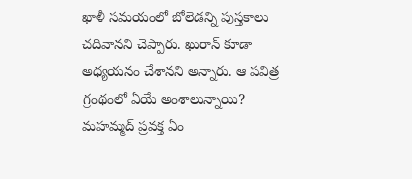ఖాళీ సమయంలో బోలెడన్ని పుస్తకాలు చదివానని చెప్పారు. ఖురాన్ కూడా అధ్యయనం చేశానని అన్నారు. ఆ పవిత్ర గ్రంథంలో ఏయే అంశాలున్నాయి? మహమ్మద్ ప్రవక్త ఏం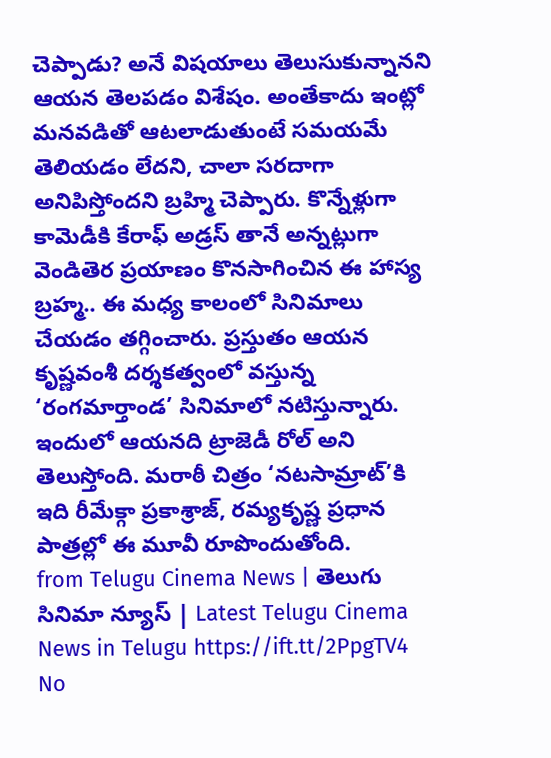చెప్పాడు? అనే విషయాలు తెలుసుకున్నానని ఆయన తెలపడం విశేషం. అంతేకాదు ఇంట్లో మనవడితో ఆటలాడుతుంటే సమయమే తెలియడం లేదని, చాలా సరదాగా అనిపిస్తోందని బ్రహ్మి చెప్పారు. కొన్నేళ్లుగా కామెడీకి కేరాఫ్ అడ్రస్ తానే అన్నట్లుగా వెండితెర ప్రయాణం కొనసాగించిన ఈ హాస్య బ్రహ్మ.. ఈ మధ్య కాలంలో సినిమాలు చేయడం తగ్గించారు. ప్రస్తుతం ఆయన కృష్ణవంశీ దర్శకత్వంలో వస్తున్న ‘రంగమార్తాండ’ సినిమాలో నటిస్తున్నారు. ఇందులో ఆయనది ట్రాజెడీ రోల్ అని తెలుస్తోంది. మరాఠీ చిత్రం ‘నటసామ్రాట్’కి ఇది రీమేక్గా ప్రకాశ్రాజ్, రమ్యకృష్ణ ప్రధాన పాత్రల్లో ఈ మూవీ రూపొందుతోంది.
from Telugu Cinema News | తెలుగు సినిమా న్యూస్ | Latest Telugu Cinema News in Telugu https://ift.tt/2PpgTV4
No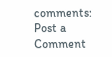comments:
Post a Comment